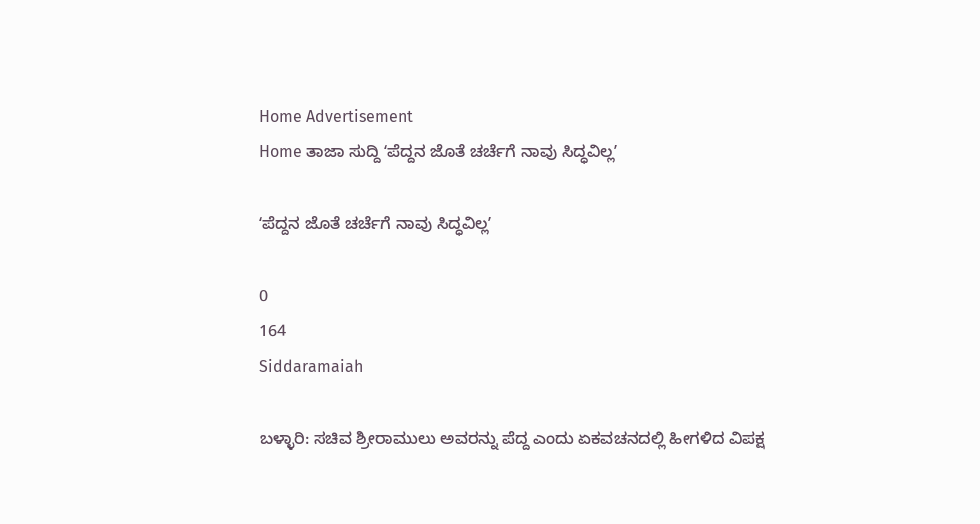Home Advertisement
Home ತಾಜಾ ಸುದ್ದಿ ʻಪೆದ್ದನ ಜೊತೆ ಚರ್ಚೆಗೆ ನಾವು ಸಿದ್ಧವಿಲ್ಲʼ

ʻಪೆದ್ದನ ಜೊತೆ ಚರ್ಚೆಗೆ ನಾವು ಸಿದ್ಧವಿಲ್ಲʼ

0
164
Siddaramaiah

ಬಳ್ಳಾರಿ: ಸಚಿವ ಶ್ರೀರಾಮುಲು ಅವರನ್ನು ಪೆದ್ದ ಎಂದು ಏಕವಚನದಲ್ಲಿ ಹೀಗಳಿದ ವಿಪಕ್ಷ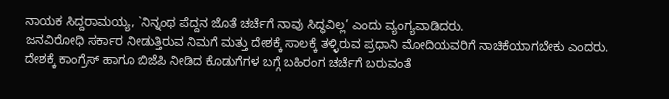ನಾಯಕ ಸಿದ್ದರಾಮಯ್ಯ, `ನಿನ್ನಂಥ ಪೆದ್ದನ ಜೊತೆ ಚರ್ಚೆಗೆ ನಾವು ಸಿದ್ಧವಿಲ್ಲ’ ಎಂದು ವ್ಯಂಗ್ಯವಾಡಿದರು.
ಜನವಿರೋಧಿ ಸರ್ಕಾರ ನೀಡುತ್ತಿರುವ ನಿಮಗೆ ಮತ್ತು ದೇಶಕ್ಕೆ ಸಾಲಕ್ಕೆ ತಳ್ಳಿರುವ ಪ್ರಧಾನಿ ಮೋದಿಯವರಿಗೆ ನಾಚಿಕೆಯಾಗಬೇಕು ಎಂದರು.
ದೇಶಕ್ಕೆ ಕಾಂಗ್ರೆಸ್ ಹಾಗೂ ಬಿಜೆಪಿ ನೀಡಿದ ಕೊಡುಗೆಗಳ ಬಗ್ಗೆ ಬಹಿರಂಗ ಚರ್ಚೆಗೆ ಬರುವಂತೆ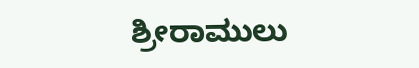ಶ್ರೀರಾಮುಲು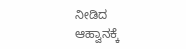ನೀಡಿದ ಆಹ್ವಾನಕ್ಕೆ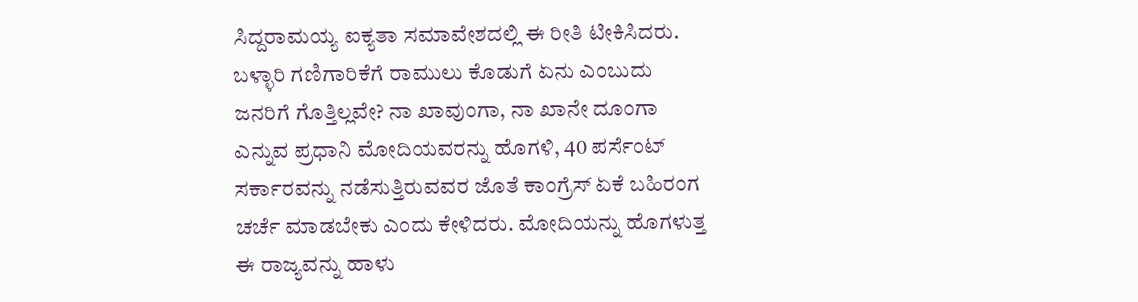ಸಿದ್ದರಾಮಯ್ಯ ಐಕ್ಯತಾ ಸಮಾವೇಶದಲ್ಲಿ ಈ ರೀತಿ ಟೀಕಿಸಿದರು.
ಬಳ್ಳಾರಿ ಗಣಿಗಾರಿಕೆಗೆ ರಾಮುಲು ಕೊಡುಗೆ ಏನು ಎಂಬುದು ಜನರಿಗೆ ಗೊತ್ತಿಲ್ಲವೇ? ನಾ ಖಾವುಂಗಾ, ನಾ ಖಾನೇ ದೂಂಗಾ ಎನ್ನುವ ಪ್ರಧಾನಿ ಮೋದಿಯವರನ್ನು ಹೊಗಳಿ, 40 ಪರ್ಸೆಂಟ್ ಸರ್ಕಾರವನ್ನು ನಡೆಸುತ್ತಿರುವವರ ಜೊತೆ ಕಾಂಗ್ರೆಸ್ ಏಕೆ ಬಹಿರಂಗ ಚರ್ಚೆ ಮಾಡಬೇಕು ಎಂದು ಕೇಳಿದರು. ಮೋದಿಯನ್ನು ಹೊಗಳುತ್ತ ಈ ರಾಜ್ಯವನ್ನು ಹಾಳು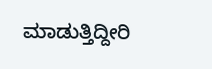ಮಾಡುತ್ತಿದ್ದೀರಿ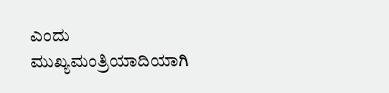ಎಂದು ಮುಖ್ಯಮಂತ್ರಿಯಾದಿಯಾಗಿ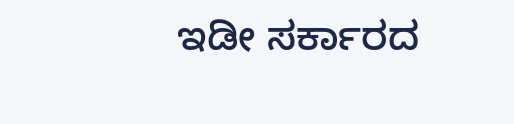ಇಡೀ ಸರ್ಕಾರದ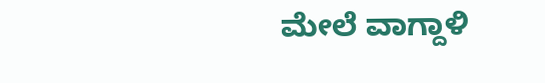ಮೇಲೆ ವಾಗ್ದಾಳಿ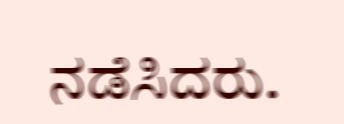ನಡೆಸಿದರು.